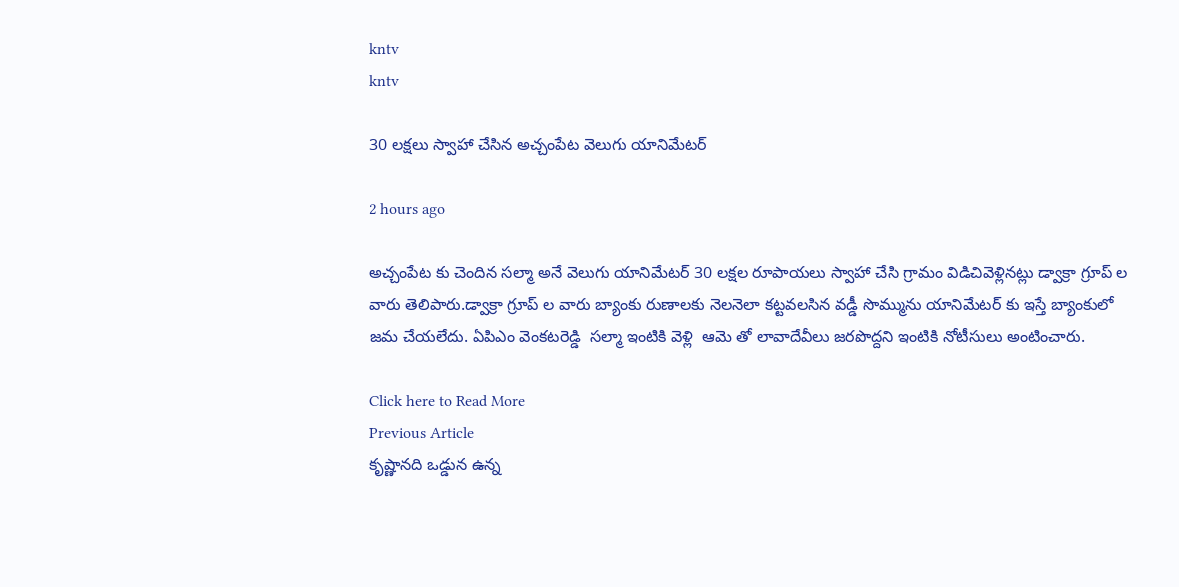kntv
kntv

30 లక్షలు స్వాహా చేసిన అచ్చంపేట వెలుగు యానిమేటర్

2 hours ago

అచ్చంపేట కు చెందిన సల్మా అనే వెలుగు యానిమేటర్ 30 లక్షల రూపాయలు స్వాహా చేసి గ్రామం విడిచివెళ్లినట్లు డ్వాక్రా గ్రూప్ ల వారు తెలిపారు.డ్వాక్రా గ్రూప్ ల వారు బ్యాంకు రుణాలకు నెలనెలా కట్టవలసిన వడ్డీ సొమ్మును యానిమేటర్ కు ఇస్తే బ్యాంకులో జమ చేయలేదు. ఏపిఎం వెంకటరెడ్డి  సల్మా ఇంటికి వెళ్లి  ఆమె తో లావాదేవీలు జరపొద్దని ఇంటికి నోటీసులు అంటించారు.

Click here to Read More
Previous Article
కృష్ణానది ఒడ్డున ఉన్న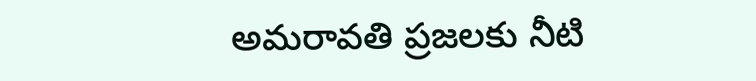అమరావతి ప్రజలకు నీటి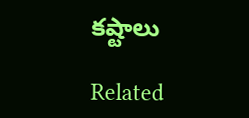కష్టాలు

Related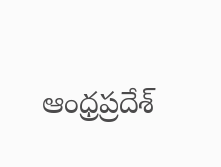ఆంధ్రప్రదేశ్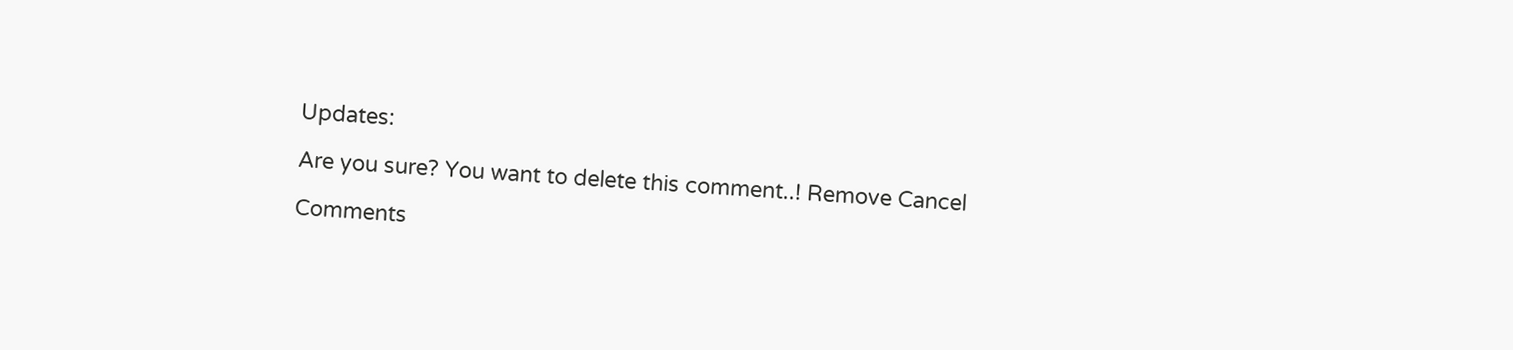Updates:

Are you sure? You want to delete this comment..! Remove Cancel

Comments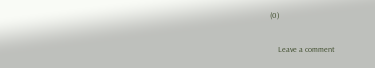(0)

    Leave a comment